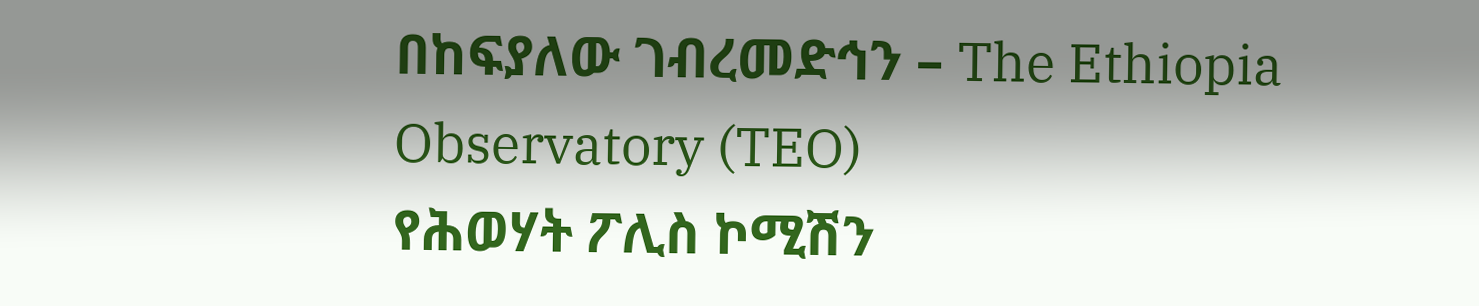በከፍያለው ገብረመድኅን – The Ethiopia Observatory (TEO)
የሕወሃት ፖሊስ ኮሚሽን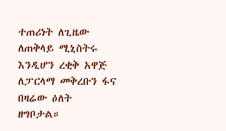ተጠሪነት ለጊዜው ለጠቅላይ ሚኒስትሩ እንዲሆን ረቂቅ አዋጅ ለፓርላማ መቅረቡን ፋና በዛሬው ዕለት ዘግቦታል።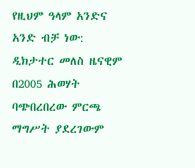የዚህም ዓላም አንድና አንድ ብቻ ነው:
ዲክታተር መለስ ዜናዊም በ2005 ሕወሃት ባጭበረበረው ምርጫ ማግሥት ያደረገውም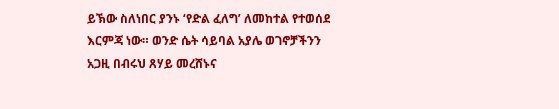ይኽው ስለነበር ያንኑ ‘የድል ፈለግ’ ለመከተል የተወሰደ እርምጃ ነው። ወንድ ሴት ሳይባል አያሌ ወገኖቻችንን አጋዚ በብሩህ ጸሃይ መረሸኑና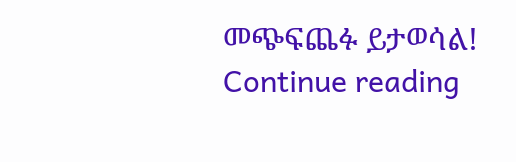መጭፍጨፉ ይታወሳል!
Continue reading